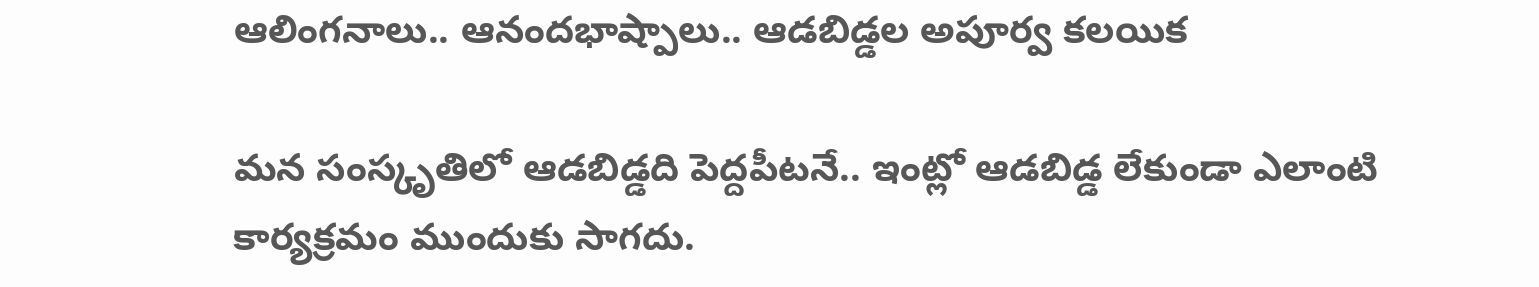ఆలింగ‌నాలు.. ఆనంద‌భాష్పాలు.. ఆడ‌బిడ్డ‌ల అపూర్వ క‌లయిక

మ‌న సంస్కృతిలో ఆడ‌బిడ్డ‌ది పెద్ద‌పీట‌నే.. ఇంట్లో ఆడ‌బిడ్డ లేకుండా ఎలాంటి కార్య‌క్ర‌మం ముందుకు సాగదు.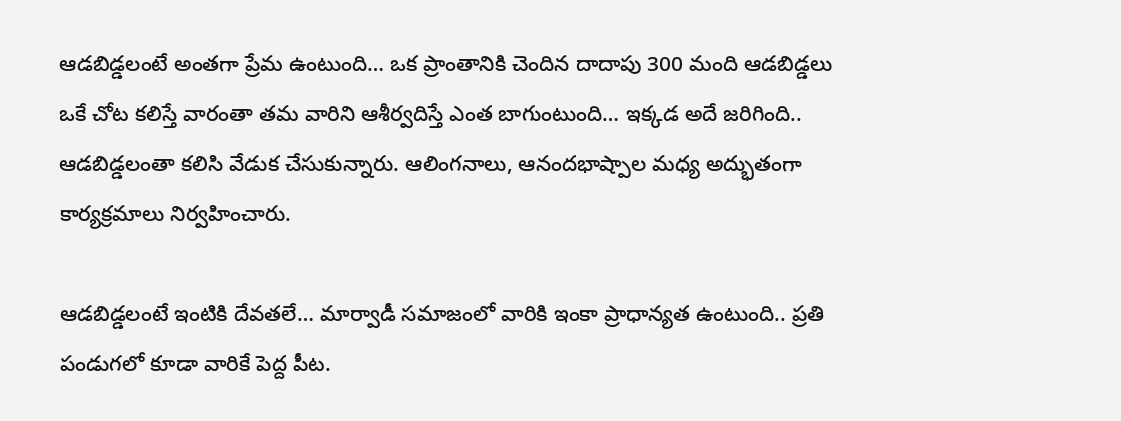ఆడ‌బిడ్డ‌లంటే అంతగా ప్రేమ ఉంటుంది… ఒక ప్రాంతానికి చెందిన దాదాపు 300 మంది ఆడ‌బిడ్డ‌లు ఒకే చోట క‌లిస్తే వారంతా త‌మ వారిని ఆశీర్వ‌దిస్తే ఎంత బాగుంటుంది… ఇక్క‌డ అదే జ‌రిగింది.. ఆడ‌బిడ్డ‌లంతా క‌లిసి వేడుక చేసుకున్నారు. ఆలింగ‌నాలు, ఆనంద‌భాష్పాల మధ్య అద్భుతంగా కార్య‌క్ర‌మాలు నిర్వ‌హించారు.

ఆడ‌బిడ్డ‌లంటే ఇంటికి దేవ‌త‌లే… మార్వాడీ స‌మాజంలో వారికి ఇంకా ప్రాధాన్య‌త ఉంటుంది.. ప్ర‌తి పండుగ‌లో కూడా వారికే పెద్ద పీట‌.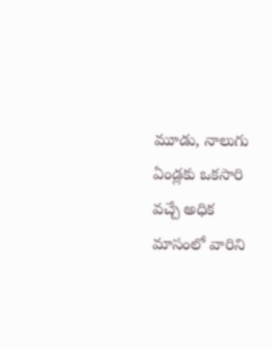మూడు, నాలుగు ఏండ్ల‌కు ఒక‌సారి వ‌చ్చే అధిక మాసంలో వారిని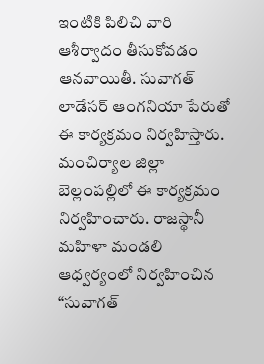ఇంటికి పిలిచి వారి ఆశీర్వాదం తీసుకోవ‌డం ఆన‌వాయితీ. సువాగత్ లాడేసర్ ఆంగనియా పేరుతో ఈ కార్య‌క్ర‌మం నిర్వ‌హిస్తారు. మంచిర్యాల జిల్లా బెల్లంప‌ల్లిలో ఈ కార్య‌క్ర‌మం నిర్వ‌హించారు. రాజస్థానీ మహిళా మండలి ఆధ్వర్యంలో నిర్వహించిన “సువాగత్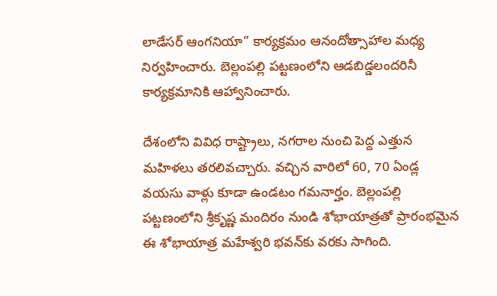లాడేసర్ ఆంగనియా” కార్యక్రమం ఆనందోత్సాహాల మధ్య నిర్వ‌హించారు. బెల్లంప‌ల్లి ప‌ట్ట‌ణంలోని ఆడ‌బిడ్డ‌లంద‌రినీ కార్య‌క్ర‌మానికి ఆహ్వానించారు.

దేశంలోని వివిధ రాష్ట్రాలు, నగరాల నుంచి పెద్ద ఎత్తున మ‌హిళ‌లు త‌ర‌లివ‌చ్చారు. వ‌చ్చిన వారిలో 60, 70 ఏండ్ల వ‌య‌సు వాళ్లు కూడా ఉండ‌టం గ‌మ‌నార్హం. బెల్లంప‌ల్లి ప‌ట్ట‌ణంలోని శ్రీకృష్ణ మందిరం నుండి శోభాయాత్రతో ప్రారంభమైన ఈ శోభాయాత్ర మహేశ్వరి భవన్‌కు వ‌రకు సాగింది.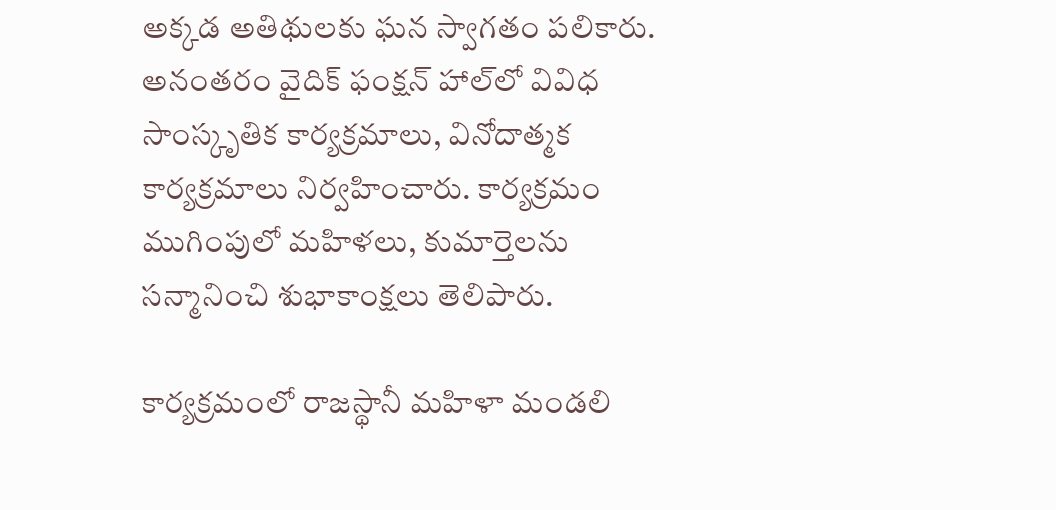అక్కడ అతిథులకు ఘన స్వాగతం పలికారు. అనంతరం వైదిక్ ఫంక్షన్ హాల్‌లో వివిధ సాంస్కృతిక కార్యక్రమాలు, వినోదాత్మక కార్య‌క్ర‌మాలు నిర్వ‌హించారు. కార్యక్రమం ముగింపులో మహిళలు, కుమార్తెలను సన్మానించి శుభాకాంక్షలు తెలిపారు.

కార్యక్రమంలో రాజస్థానీ మహిళా మండలి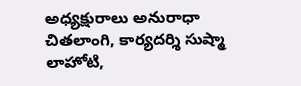అధ్యక్షురాలు అనురాధా చితలాంగి, కార్యదర్శి సుష్మా లాహోటి,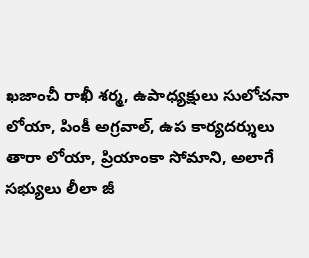ఖజాంచీ రాఖీ శర్మ, ఉపాధ్యక్షులు సులోచనా లోయా, పింకీ అగ్రవాల్, ఉప కార్యదర్శులు తారా లోయా, ప్రియాంకా సోమాని, అలాగే సభ్యులు లీలా జీ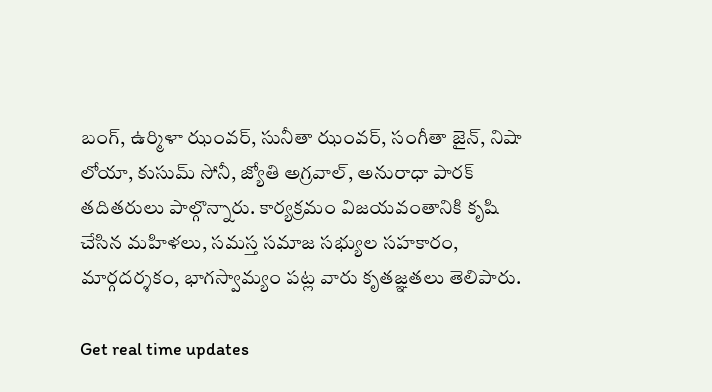బంగ్, ఉర్మిళా ఝంవర్, సునీతా ఝంవర్, సంగీతా జైన్, నిషా లోయా, కుసుమ్ సోనీ, జ్యోతి అగ్రవాల్, అనురాధా పారక్ త‌దిత‌రులు పాల్గొన్నారు. కార్య‌క్ర‌మం విజ‌య‌వంతానికి కృషి చేసిన మహిళలు, సమస్త సమాజ సభ్యుల సహకారం, మార్గదర్శకం, భాగస్వామ్యం ప‌ట్ల వారు కృత‌జ్ఞ‌త‌లు తెలిపారు.

Get real time updates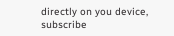directly on you device, subscribe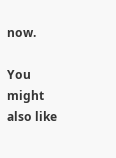now.

You might also like